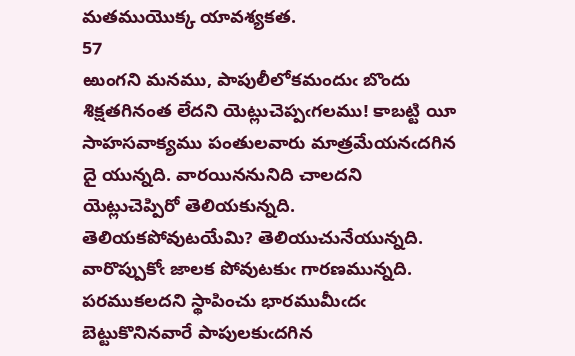మతముయొక్క యావశ్యకత.
57
ఱుంగని మనము, పాపులీలోకమందుఁ బొందు శిక్షతగినంత లేదని యెట్లుచెప్పఁగలము! కాబట్టి యీ సాహసవాక్యము పంతులవారు మాత్రమేయనఁదగిన దై యున్నది. వారయిననునిది చాలదని యెట్లుచెప్పిరో తెలియకున్నది. తెలియకపోవుటయేమి? తెలియుచునేయున్నది. వారొప్పుకోఁ జాలక పోవుటకుఁ గారణమున్నది. పరముకలదని స్థాపించు భారముమీఁదఁ బెట్టుకొనినవారే పాపులకుఁదగిన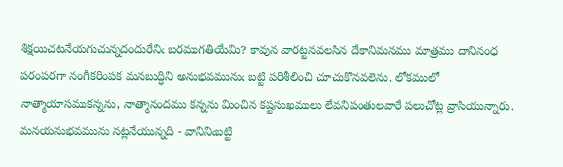శిక్షయిచటనేయగుచున్నదందురేనిఁ బరముగతియేమి? కావున వారట్టనవలసిన దేకానిమనము మాత్రము దానినంధ పరంపరగా నంగీకరింపక మనబుద్ధిని అనుభవమునుఁ బట్టి పరిశీలించి చూచుకొనవలెను. లోకములో నాత్మాయాసముకన్నను, నాత్మానందము కన్నను మించిన కష్టసుఖములు లేవనిపంతులవారే పలుచోట్ల వ్రాసియున్నారు. మనయనుభవమును నట్లనేయున్నది - వానినిఁబట్టి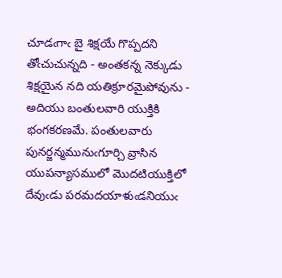చూడఁగాఁ బై శిక్షయే గొప్పదని తోఁచుచున్నది - అంతకన్న నెక్కుడు శిక్షయైన నది యతిక్రూరమైపోవును - అదియు బంతులవారి యుక్తికి భంగకరణమే. పంతులవారు పునర్జన్మమునుఁగూర్చి వ్రాసిన యుపన్యాసములో మొదటియుక్తిలో దేవుఁడు పరమదయాళుఁడనియుఁ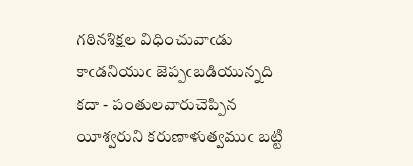గఠినశిక్షల విధించువాఁడు కాఁడనియుఁ జెప్పఁబడియున్నది కదా - పంతులవారుచెప్పిన యీశ్వరుని కరుణాళుత్వముఁ బట్టి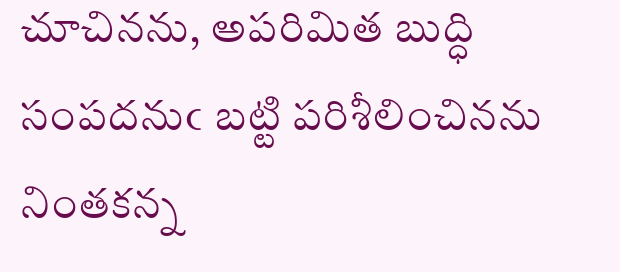చూచినను, అపరిమిత బుద్ధి సంపదనుఁ బట్టి పరిశీలించినను నింతకన్న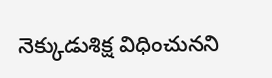నెక్కుడుశిక్ష విధించునని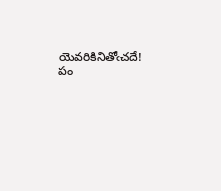యెవరికినితోఁచదే! పం